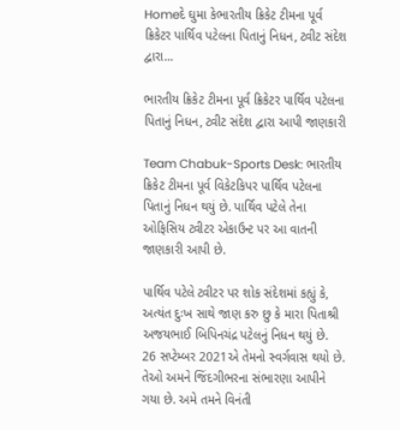Homeદે ઘુમા કેભારતીય ક્રિકેટ ટીમના પૂર્વ ક્રિકેટર પાર્થિવ પટેલના પિતાનું નિધન, ટ્વીટ સંદેશ દ્વારા...

ભારતીય ક્રિકેટ ટીમના પૂર્વ ક્રિકેટર પાર્થિવ પટેલના પિતાનું નિધન, ટ્વીટ સંદેશ દ્વારા આપી જાણકારી

Team Chabuk-Sports Desk: ભારતીય ક્રિકેટ ટીમના પૂર્વ વિકેટકિપર પાર્થિવ પટેલના પિતાનું નિધન થયું છે. પાર્થિવ પટેલે તેના ઓફિસિય ટ્વીટર એકાઉન્ટ પર આ વાતની જાણકારી આપી છે.

પાર્થિવ પટેલે ટ્વીટર પર શોક સંદેશમાં કહ્યું કે, અત્યંત દુઃખ સાથે જાણ કરુ છુ કે મારા પિતાશ્રી અજયભાઈ બિપિનચંદ્ર પટેલનું નિધન થયું છે. 26 સપ્ટેમ્બર 2021એ તેમનો સ્વર્ગવાસ થયો છે. તેઓ અમને જિંદગીભરના સંભારણા આપીને ગયા છે. અમે તમને વિનંતી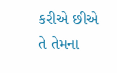કરીએ છીએ તે તેમના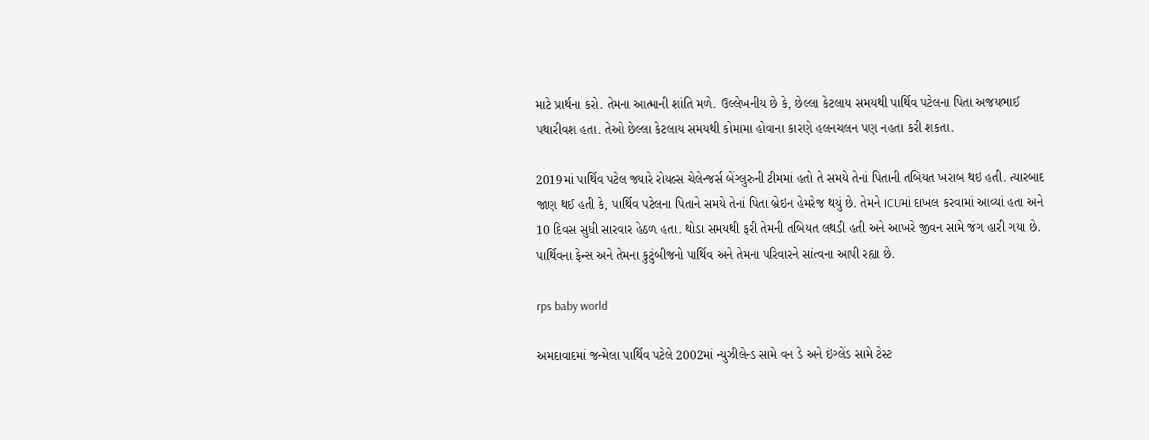માટે પ્રાર્થના કરો. તેમના આત્માની શાંતિ મળે. ઉલ્લેખનીય છે કે, છેલ્લા કેટલાય સમયથી પાર્થિવ પટેલના પિતા અજયભાઈ પથારીવશ હતા. તેઓ છેલ્લા કેટલાય સમયથી કોમામા હોવાના કારણે હલનચલન પણ નહતા કરી શકતા.

2019માં પાર્થિવ પટેલ જ્યારે રોયલ્સ ચેલેન્જર્સ બેંગ્લુરુની ટીમમાં હતો તે સમયે તેનાં પિતાની તબિયત ખરાબ થઇ હતી. ત્યારબાદ જાણ થઈ હતી કે, પાર્થિવ પટેલના પિતાને સમયે તેનાં પિતા બ્રેઇન હેમરેજ થયું છે. તેમને ICUમાં દાખલ કરવામાં આવ્યાં હતા અને 10 દિવસ સુધી સારવાર હેઠળ હતા. થોડા સમયથી ફરી તેમની તબિયત લથડી હતી અને આખરે જીવન સામે જંગ હારી ગયા છે. પાર્થિવના ફેન્સ અને તેમના કુટુંબીજનો પાર્થિવ અને તેમના પરિવારને સાંત્વના આપી રહ્યા છે.

rps baby world

અમદાવાદમાં જન્મેલા પાર્થિવ પટેલે 2002માં ન્યુઝીલેન્ડ સામે વન ડે અને ઇંગ્લેંડ સામે ટેસ્ટ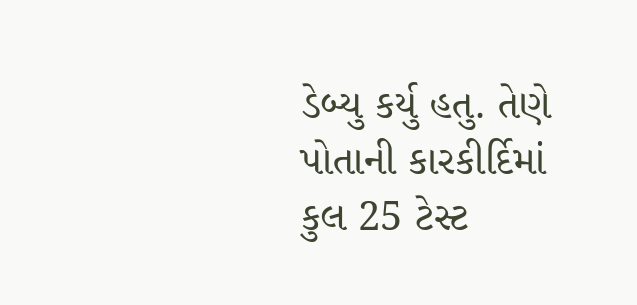ડેબ્યુ કર્યુ હતુ. તેણે પોતાની કારકીર્દિમાં કુલ 25 ટેસ્ટ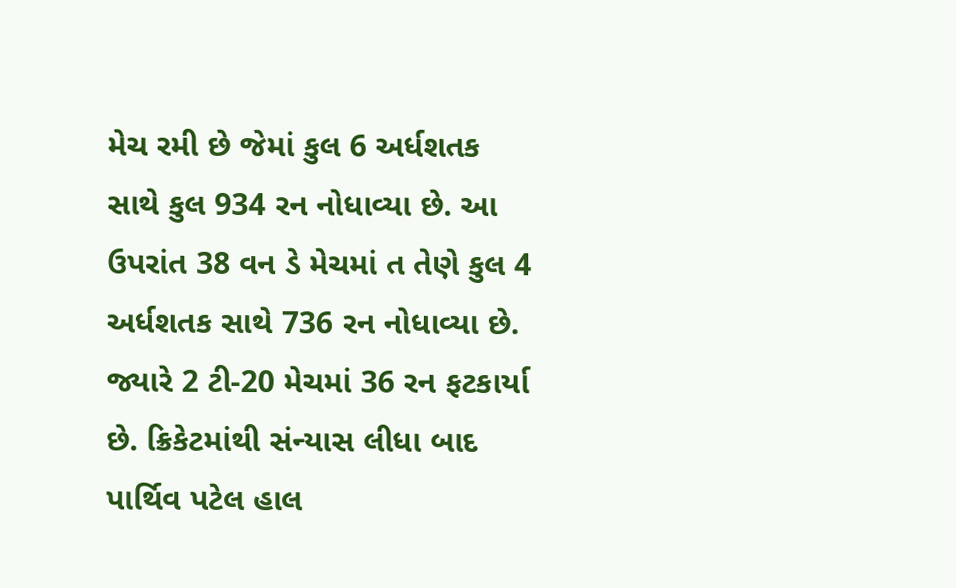મેચ રમી છે જેમાં કુલ 6 અર્ધશતક સાથે કુલ 934 રન નોધાવ્યા છે. આ ઉપરાંત 38 વન ડે મેચમાં ત તેણે કુલ 4 અર્ધશતક સાથે 736 રન નોધાવ્યા છે. જ્યારે 2 ટી-20 મેચમાં 36 રન ફટકાર્યા છે. ક્રિકેટમાંથી સંન્યાસ લીધા બાદ પાર્થિવ પટેલ હાલ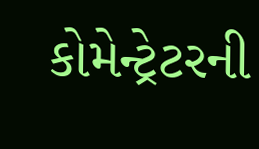કોમેન્ટ્રેટરની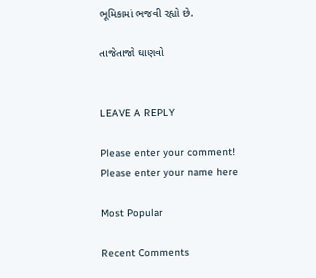ભૂમિકામાં ભજવી રહ્યો છે.

તાજેતાજો ઘાણવો


LEAVE A REPLY

Please enter your comment!
Please enter your name here

Most Popular

Recent Comments